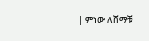| ምነው ለሸማቹ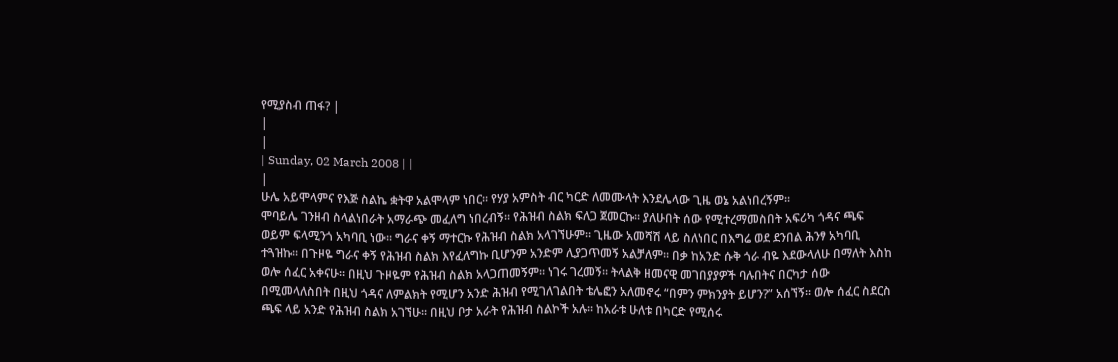የሚያስብ ጠፋ? |
|
|
| Sunday, 02 March 2008 | |
|
ሁሌ አይሞላምና የእጅ ስልኬ ቋትዋ አልሞላም ነበር፡፡ የሃያ አምስት ብር ካርድ ለመሙላት እንደሌላው ጊዜ ወኔ አልነበረኝም፡፡
ሞባይሌ ገንዘብ ስላልነበራት አማራጭ መፈለግ ነበረብኝ፡፡ የሕዝብ ስልክ ፍለጋ ጀመርኩ፡፡ ያለሁበት ሰው የሚተረማመስበት አፍሪካ ጎዳና ጫፍ ወይም ፍላሚንጎ አካባቢ ነው፡፡ ግራና ቀኝ ማተርኩ የሕዝብ ስልክ አላገኘሁም፡፡ ጊዜው አመሻሽ ላይ ስለነበር በእግሬ ወደ ደንበል ሕንፃ አካባቢ ተጓዝኩ፡፡ በጉዞዬ ግራና ቀኝ የሕዝብ ስልክ እየፈለግኩ ቢሆንም አንድም ሊያጋጥመኝ አልቻለም፡፡ በቃ ከአንድ ሱቅ ጎራ ብዬ እደውላለሁ በማለት እስከ ወሎ ሰፈር አቀናሁ፡፡ በዚህ ጉዞዬም የሕዝብ ስልክ አላጋጠመኝም፡፡ ነገሩ ገረመኝ፡፡ ትላልቅ ዘመናዊ መገበያያዎች ባሉበትና በርካታ ሰው በሚመላለስበት በዚህ ጎዳና ለምልክት የሚሆን አንድ ሕዝብ የሚገለገልበት ቴሌፎን አለመኖሩ “በምን ምክንያት ይሆን?” አሰኘኝ፡፡ ወሎ ሰፈር ስደርስ ጫፍ ላይ አንድ የሕዝብ ስልክ አገኘሁ፡፡ በዚህ ቦታ አራት የሕዝብ ስልኮች አሉ፡፡ ከአራቱ ሁለቱ በካርድ የሚሰሩ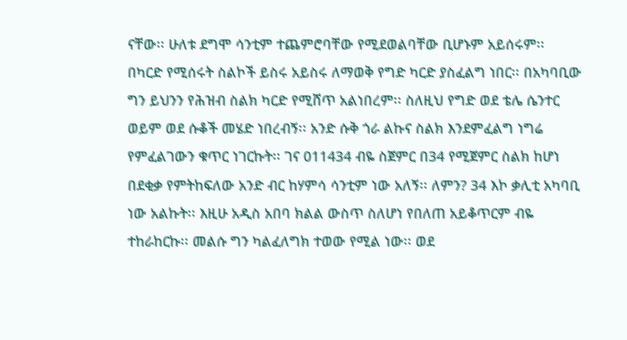ናቸው፡፡ ሁለቱ ደግሞ ሳንቲም ተጨምሮባቸው የሚደወልባቸው ቢሆኑም አይሰሩም፡፡ በካርድ የሚሰሩት ስልኮች ይስሩ አይስሩ ለማወቅ የግድ ካርድ ያስፈልግ ነበር፡፡ በአካባቢው ግን ይህንን የሕዝብ ስልክ ካርድ የሚሸጥ አልነበረም፡፡ ስለዚህ የግድ ወደ ቴሌ ሴንተር ወይም ወደ ሱቆች መሄድ ነበረብኝ፡፡ አንድ ሱቅ ጎራ ልኩና ስልክ እንደምፈልግ ነግሬ የምፈልገውን ቁጥር ነገርኩት፡፡ ገና 011434 ብዬ ስጀምር በ34 የሚጀምር ስልክ ከሆነ በደቂቃ የምትከፍለው አንድ ብር ከሃምሳ ሳንቲም ነው አለኝ፡፡ ለምን? 34 እኮ ቃሊቲ አካባቢ ነው አልኩት፡፡ እዚሁ አዲስ አበባ ክልል ውስጥ ስለሆነ የበለጠ አይቆጥርም ብዬ ተከራከርኩ፡፡ መልሱ ግን ካልፈለግክ ተወው የሚል ነው፡፡ ወደ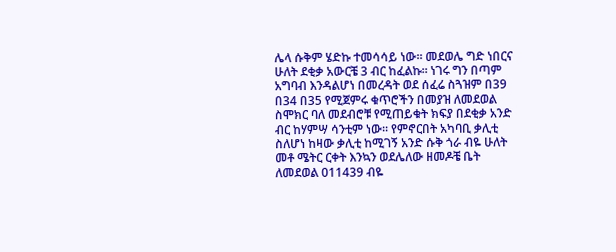ሌላ ሱቅም ሄድኩ ተመሳሳይ ነው፡፡ መደወሌ ግድ ነበርና ሁለት ደቂቃ አውርቼ 3 ብር ከፈልኩ፡፡ ነገሩ ግን በጣም አግባብ እንዳልሆነ በመረዳት ወደ ሰፈሬ ስጓዝም በ39 በ34 በ35 የሚጀምሩ ቁጥሮችን በመያዝ ለመደወል ስሞክር ባለ መደብሮቹ የሚጠይቁት ክፍያ በደቂቃ አንድ ብር ከሃምሣ ሳንቲም ነው፡፡ የምኖርበት አካባቢ ቃሊቲ ስለሆነ ከዛው ቃሊቲ ከሚገኝ አንድ ሱቅ ጎራ ብዬ ሁለት መቶ ሜትር ርቀት እንኳን ወደሌለው ዘመዶቼ ቤት ለመደወል 011439 ብዬ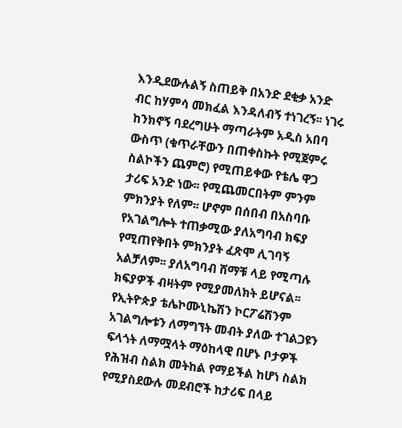እንዲደውሉልኝ ስጠይቅ በአንድ ደቂቃ አንድ ብር ከሃምሳ መክፈል እንዳለብኝ ተነገረኝ፡፡ ነገሩ ከንክኖኝ ባደረግሁት ማጣራትም አዲስ አበባ ውስጥ (ቁጥራቸውን በጠቀስኩት የሚጀምሩ ስልኮችን ጨምሮ) የሚጠይቀው የቴሌ ዋጋ ታሪፍ አንድ ነው፡፡ የሚጨመርበትም ምንም ምክንያት የለም፡፡ ሆኖም በሰበብ በአስባቡ የአገልግሎት ተጠቃሚው ያለአግባብ ክፍያ የሚጠየቅበት ምክንያት ፈጽሞ ሊገባኝ አልቻለም፡፡ ያለአግባብ ሸማቹ ላይ የሚጣሉ ክፍያዎች ብዛትም የሚያመለክት ይሆናል፡፡ የኢትዮጵያ ቴሌኮሙኒኬሽን ኮርፖሬሽንም አገልግሎቱን ለማግኘት መብት ያለው ተገልጋዩን ፍላጎት ለማሟላት ማዕከላዊ በሆኑ ቦታዎች የሕዝብ ስልክ መትከል የማይችል ከሆነ ስልክ የሚያስደውሉ መደብሮች ከታሪፍ በላይ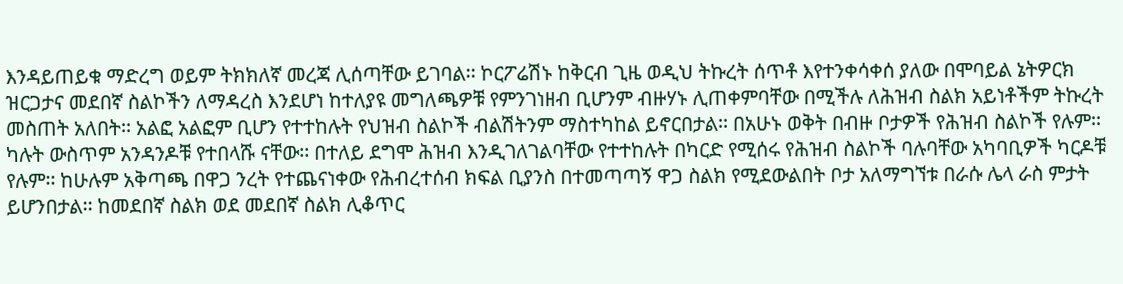እንዳይጠይቁ ማድረግ ወይም ትክክለኛ መረጃ ሊሰጣቸው ይገባል፡፡ ኮርፖሬሽኑ ከቅርብ ጊዜ ወዲህ ትኩረት ሰጥቶ እየተንቀሳቀሰ ያለው በሞባይል ኔትዎርክ ዝርጋታና መደበኛ ስልኮችን ለማዳረስ እንደሆነ ከተለያዩ መግለጫዎቹ የምንገነዘብ ቢሆንም ብዙሃኑ ሊጠቀምባቸው በሚችሉ ለሕዝብ ስልክ አይነቶችም ትኩረት መስጠት አለበት፡፡ አልፎ አልፎም ቢሆን የተተከሉት የህዝብ ስልኮች ብልሽትንም ማስተካከል ይኖርበታል፡፡ በአሁኑ ወቅት በብዙ ቦታዎች የሕዝብ ስልኮች የሉም፡፡ ካሉት ውስጥም አንዳንዶቹ የተበላሹ ናቸው፡፡ በተለይ ደግሞ ሕዝብ እንዲገለገልባቸው የተተከሉት በካርድ የሚሰሩ የሕዝብ ስልኮች ባሉባቸው አካባቢዎች ካርዶቹ የሉም፡፡ ከሁሉም አቅጣጫ በዋጋ ንረት የተጨናነቀው የሕብረተሰብ ክፍል ቢያንስ በተመጣጣኝ ዋጋ ስልክ የሚደውልበት ቦታ አለማግኘቱ በራሱ ሌላ ራስ ምታት ይሆንበታል፡፡ ከመደበኛ ስልክ ወደ መደበኛ ስልክ ሊቆጥር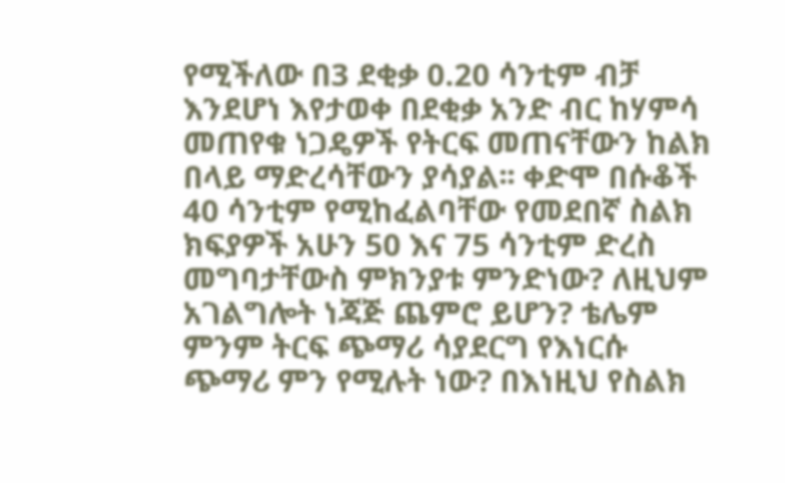የሚችለው በ3 ደቂቃ 0.20 ሳንቲም ብቻ እንደሆነ እየታወቀ በደቂቃ አንድ ብር ከሃምሳ መጠየቁ ነጋዴዎች የትርፍ መጠናቸውን ከልክ በላይ ማድረሳቸውን ያሳያል፡፡ ቀድሞ በሱቆች 40 ሳንቲም የሚከፈልባቸው የመደበኛ ስልክ ክፍያዎች አሁን 50 እና 75 ሳንቲም ድረስ መግባታቸውስ ምክንያቱ ምንድነው? ለዚህም አገልግሎት ነጃጅ ጨምሮ ይሆን? ቴሌም ምንም ትርፍ ጭማሪ ሳያደርግ የእነርሱ ጭማሪ ምን የሚሉት ነው? በእነዚህ የስልክ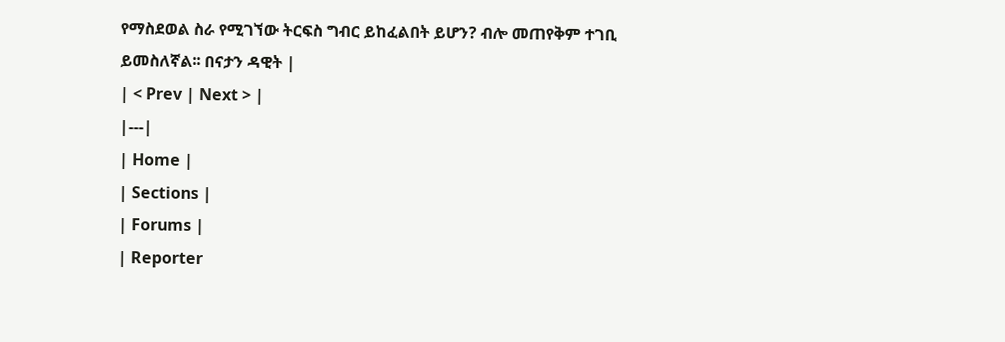የማስደወል ስራ የሚገኘው ትርፍስ ግብር ይከፈልበት ይሆን? ብሎ መጠየቅም ተገቢ ይመስለኛል፡፡ በናታን ዳዊት |
| < Prev | Next > |
|---|
| Home |
| Sections |
| Forums |
| Reporter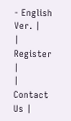- English Ver. |
| Register |
| Contact Us |